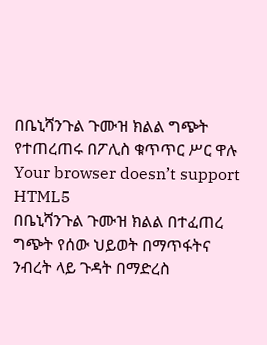በቤኒሻንጉል ጉሙዝ ክልል ግጭት የተጠረጠሩ በፖሊስ ቁጥጥር ሥር ዋሉ
Your browser doesn’t support HTML5
በቤኒሻንጉል ጉሙዝ ክልል በተፈጠረ ግጭት የሰው ህይወት በማጥፋትና ንብረት ላይ ጉዳት በማድረስ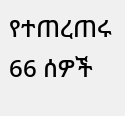የተጠረጠሩ 66 ሰዎች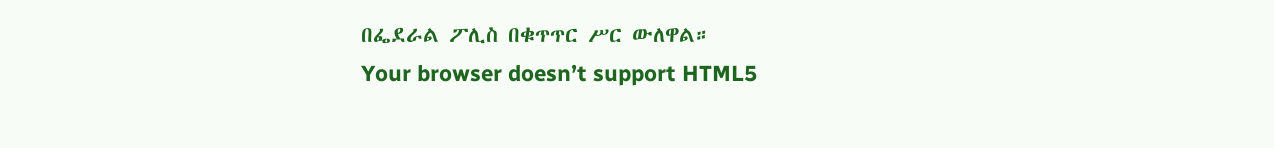በፌደራል ፖሊስ በቁጥጥር ሥር ውለዋል።
Your browser doesn’t support HTML5